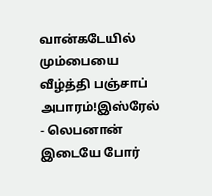வான்கடேயில் மும்பையை வீழ்த்தி பஞ்சாப் அபாரம்!இஸ்ரேல் - லெபனான் இடையே போர்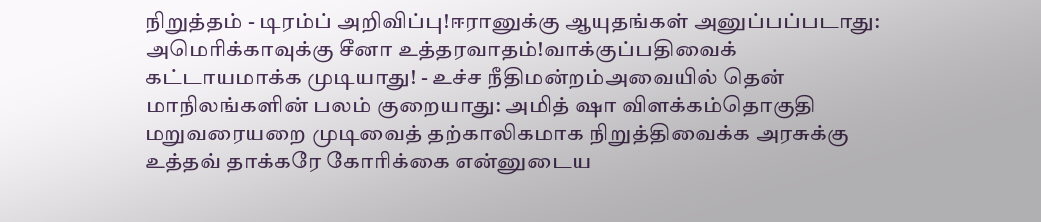நிறுத்தம் - டிரம்ப் அறிவிப்பு!ஈரானுக்கு ஆயுதங்கள் அனுப்பப்படாது: அமெரிக்காவுக்கு சீனா உத்தரவாதம்!வாக்குப்பதிவைக் கட்டாயமாக்க முடியாது! - உச்ச நீதிமன்றம்அவையில் தென் மாநிலங்களின் பலம் குறையாது: அமித் ஷா விளக்கம்தொகுதி மறுவரையறை முடிவைத் தற்காலிகமாக நிறுத்திவைக்க அரசுக்கு உத்தவ் தாக்கரே கோரிக்கை என்னுடைய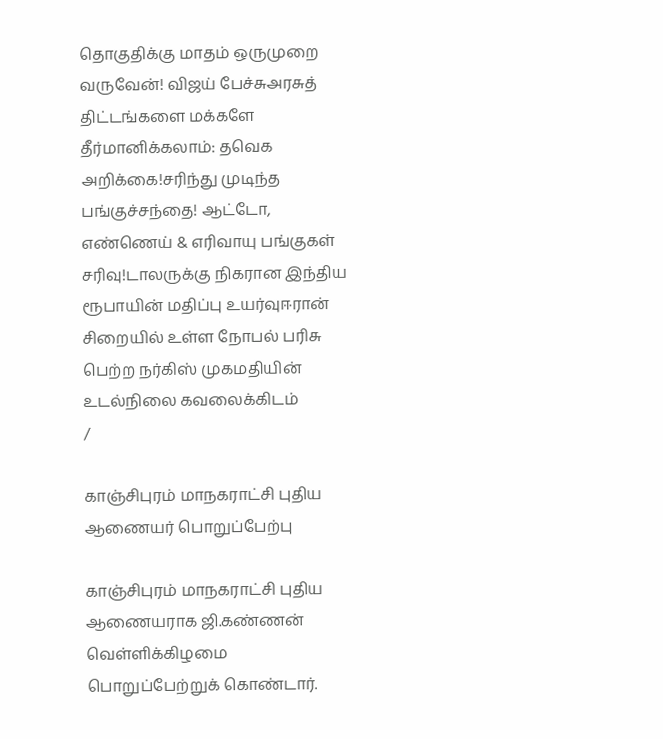தொகுதிக்கு மாதம் ஒருமுறை வருவேன்! விஜய் பேச்சுஅரசுத் திட்டங்களை மக்களே தீர்மானிக்கலாம்: தவெக அறிக்கை!சரிந்து முடிந்த பங்குச்சந்தை! ஆட்டோ, எண்ணெய் & எரிவாயு பங்குகள் சரிவு!டாலருக்கு நிகரான இந்திய ரூபாயின் மதிப்பு உயர்வுஈரான் சிறையில் உள்ள நோபல் பரிசு பெற்ற நர்கிஸ் முகமதியின் உடல்நிலை கவலைக்கிடம்
/

காஞ்சிபுரம் மாநகராட்சி புதிய ஆணையர் பொறுப்பேற்பு

காஞ்சிபுரம் மாநகராட்சி புதிய ஆணையராக ஜி.கண்ணன் வெள்ளிக்கிழமை பொறுப்பேற்றுக் கொண்டார்.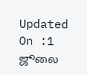Updated On :1 ஜூலை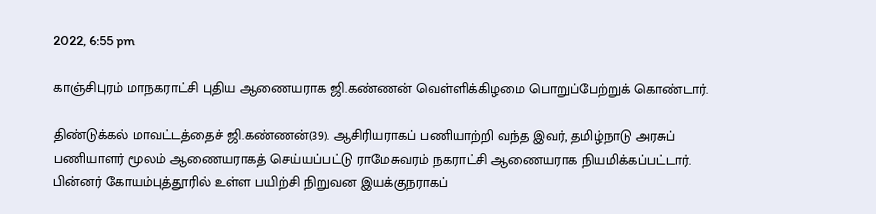2022, 6:55 pm

காஞ்சிபுரம் மாநகராட்சி புதிய ஆணையராக ஜி.கண்ணன் வெள்ளிக்கிழமை பொறுப்பேற்றுக் கொண்டார்.

திண்டுக்கல் மாவட்டத்தைச் ஜி.கண்ணன்(39). ஆசிரியராகப் பணியாற்றி வந்த இவர், தமிழ்நாடு அரசுப் பணியாளர் மூலம் ஆணையராகத் செய்யப்பட்டு ராமேசுவரம் நகராட்சி ஆணையராக நியமிக்கப்பட்டார். பின்னர் கோயம்புத்தூரில் உள்ள பயிற்சி நிறுவன இயக்குநராகப்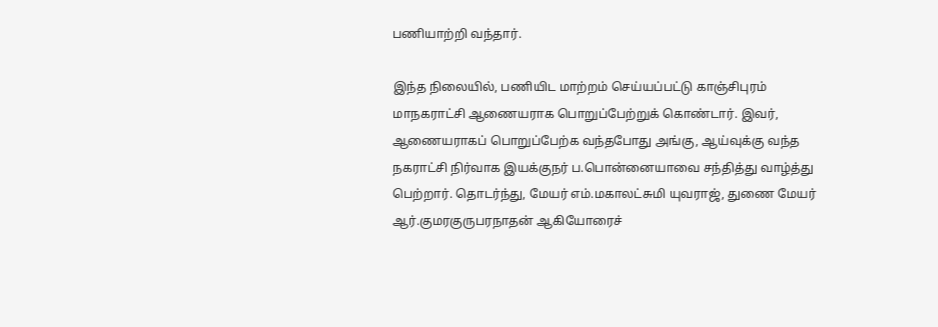பணியாற்றி வந்தார்.

இந்த நிலையில், பணியிட மாற்றம் செய்யப்பட்டு காஞ்சிபுரம் மாநகராட்சி ஆணையராக பொறுப்பேற்றுக் கொண்டார். இவர், ஆணையராகப் பொறுப்பேற்க வந்தபோது அங்கு, ஆய்வுக்கு வந்த நகராட்சி நிர்வாக இயக்குநர் ப.பொன்னையாவை சந்தித்து வாழ்த்து பெற்றார். தொடர்ந்து, மேயர் எம்.மகாலட்சுமி யுவராஜ், துணை மேயர் ஆர்.குமரகுருபரநாதன் ஆகியோரைச்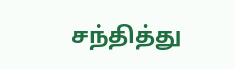சந்தித்து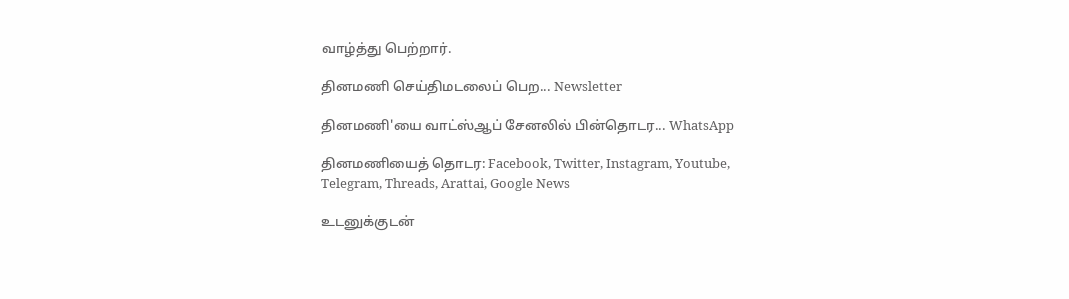வாழ்த்து பெற்றார்.

தினமணி செய்திமடலைப் பெற... Newsletter

தினமணி'யை வாட்ஸ்ஆப் சேனலில் பின்தொடர... WhatsApp

தினமணியைத் தொடர: Facebook, Twitter, Instagram, Youtube, Telegram, Threads, Arattai, Google News

உடனுக்குடன்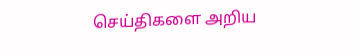செய்திகளை அறிய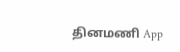தினமணி App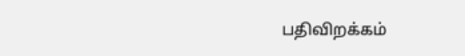பதிவிறக்கம்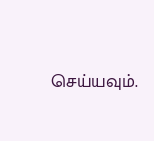செய்யவும்.